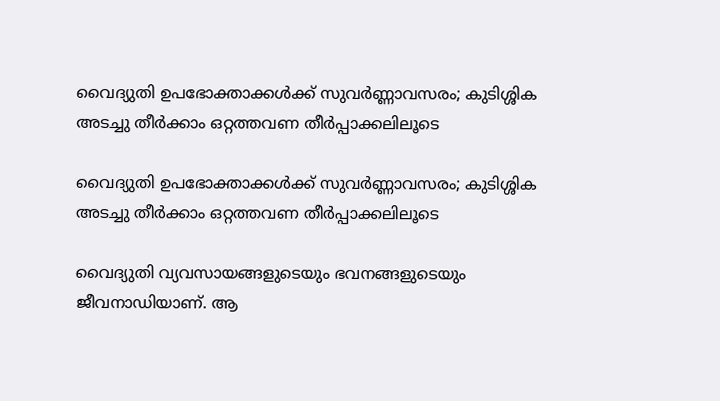വൈദ്യുതി ഉപഭോക്താക്കൾക്ക് സുവർണ്ണാവസരം; കുടിശ്ശിക അടച്ചു തീർക്കാം ഒറ്റത്തവണ തീർപ്പാക്കലിലൂടെ

വൈദ്യുതി ഉപഭോക്താക്കൾക്ക് സുവർണ്ണാവസരം; കുടിശ്ശിക അടച്ചു തീർക്കാം ഒറ്റത്തവണ തീർപ്പാക്കലിലൂടെ

വൈദ്യുതി വ്യവസായങ്ങളുടെയും ഭവനങ്ങളുടെയും ജീവനാഡിയാണ്. ആ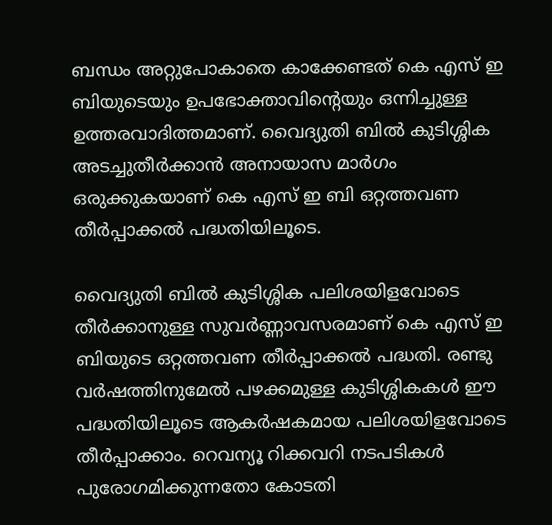ബന്ധം അറ്റുപോകാതെ കാക്കേണ്ടത് കെ എസ് ഇ ബിയുടെയും ഉപഭോക്താവിന്റെയും ഒന്നിച്ചുള്ള ഉത്തരവാദിത്തമാണ്. വൈദ്യുതി ബില്‍ കുടിശ്ശിക അടച്ചുതീര്‍ക്കാന്‍ അനായാസ മാര്‍ഗം ഒരുക്കുകയാണ് കെ എസ് ഇ ബി ഒറ്റത്തവണ തീര്‍പ്പാക്കല്‍ പദ്ധതിയിലൂടെ.

വൈദ്യുതി ബില്‍ കുടിശ്ശിക പലിശയിളവോടെ തീര്‍ക്കാനുള്ള സുവര്‍ണ്ണാവസരമാണ് കെ എസ് ഇ ബിയുടെ ഒറ്റത്തവണ തീര്‍പ്പാക്കല്‍ പദ്ധതി. രണ്ടു വര്‍ഷത്തിനുമേല്‍ പഴക്കമുള്ള കുടിശ്ശികകള്‍ ഈ പദ്ധതിയിലൂടെ ആകര്‍ഷകമായ പലിശയിളവോടെ തീര്‍പ്പാക്കാം. റെവന്യൂ റിക്കവറി നടപടികള്‍ പുരോഗമിക്കുന്നതോ കോടതി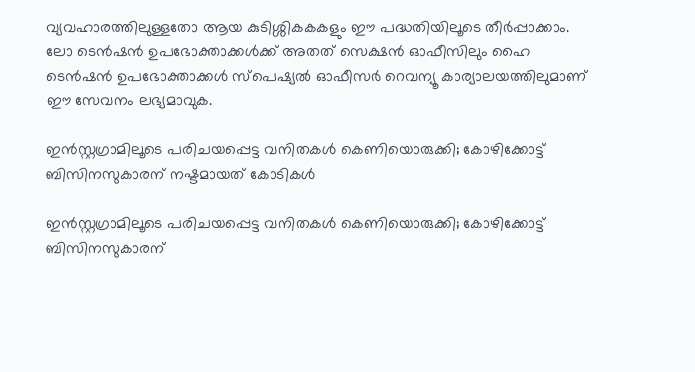വ്യവഹാരത്തിലുള്ളതോ ആയ കുടിശ്ശികകകളും ഈ പദ്ധതിയിലൂടെ തീര്‍പ്പാക്കാം. ലോ ടെന്‍ഷന്‍ ഉപഭോക്താക്കള്‍ക്ക് അതത് സെക്ഷന്‍ ഓഫീസിലും ഹൈ ടെന്‍ഷന്‍ ഉപഭോക്താക്കള്‍ സ്‌പെഷ്യല്‍ ഓഫീസര്‍ റെവന്യൂ കാര്യാലയത്തിലുമാണ് ഈ സേവനം ലഭ്യമാവുക.

ഇന്‍സ്റ്റഗ്രാമിലൂടെ പരിചയപ്പെട്ട വനിതകള്‍ കെണിയൊരുക്കി; കോഴിക്കോട്ട് ബിസിനസുകാരന് നഷ്ടമായത് കോടികൾ

ഇന്‍സ്റ്റഗ്രാമിലൂടെ പരിചയപ്പെട്ട വനിതകള്‍ കെണിയൊരുക്കി; കോഴിക്കോട്ട് ബിസിനസുകാരന്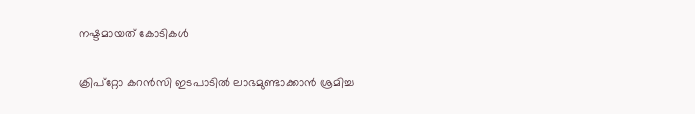നഷ്ടമായത് കോടികൾ

ക്രിപ്റ്റോ കറന്‍സി ഇടപാടില്‍ ലാഭമുണ്ടാക്കാന്‍ ശ്രമിച്ച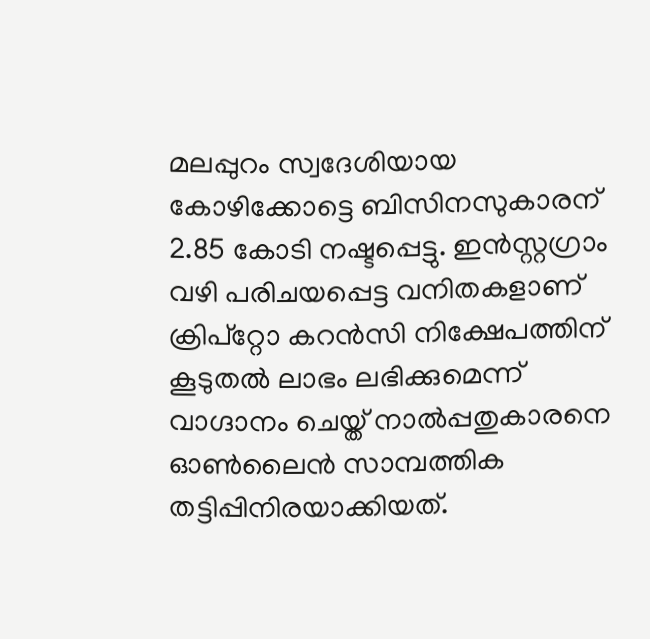മലപ്പുറം സ്വദേശിയായ കോഴിക്കോട്ടെ ബിസിനസുകാരന് 2.85 കോടി നഷ്ടപ്പെട്ടു. ഇന്‍സ്റ്റഗ്രാം വഴി പരിചയപ്പെട്ട വനിതകളാണ് ക്രിപ്‌റ്റോ കറന്‍സി നിക്ഷേപത്തിന് കൂടുതല്‍ ലാഭം ലഭിക്കുമെന്ന് വാഗ്ദാനം ചെയ്ത് നാല്‍പ്പതുകാരനെ ഓണ്‍ലൈന്‍ സാമ്പത്തിക തട്ടിപ്പിനിരയാക്കിയത്.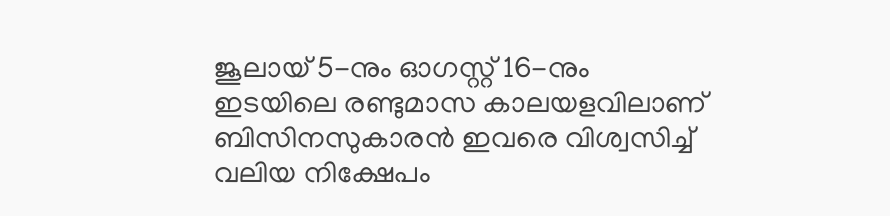ജൂലായ് 5-നും ഓഗസ്റ്റ് 16-നും ഇടയിലെ രണ്ടുമാസ കാലയളവിലാണ് ബിസിനസുകാരന്‍ ഇവരെ വിശ്വസിച്ച് വലിയ നിക്ഷേപം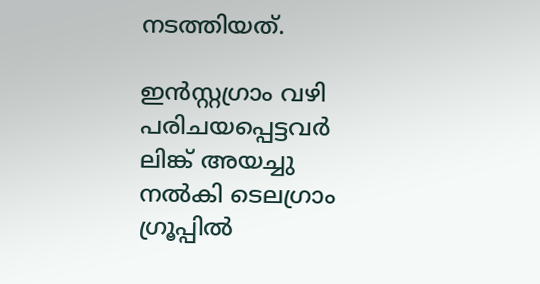നടത്തിയത്.

ഇന്‍സ്റ്റഗ്രാം വഴി പരിചയപ്പെട്ടവര്‍ ലിങ്ക് അയച്ചു നല്‍കി ടെലഗ്രാം ഗ്രൂപ്പില്‍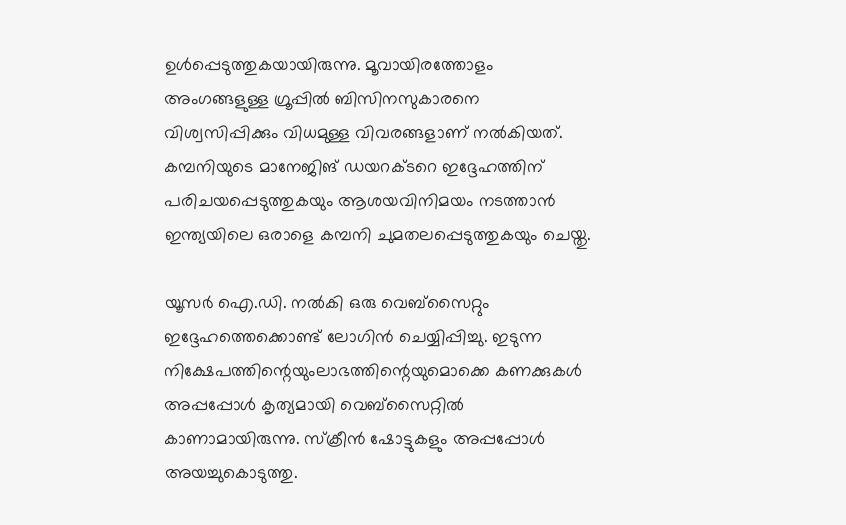ഉള്‍പ്പെടുത്തുകയായിരുന്നു. മൂവായിരത്തോളം അംഗങ്ങളുള്ള ഗ്രൂപ്പില്‍ ബിസിനസുകാരനെ വിശ്വസിപ്പിക്കും വിധമുള്ള വിവരങ്ങളാണ് നല്‍കിയത്. കമ്പനിയുടെ മാനേജിങ് ഡയറക്ടറെ ഇദ്ദേഹത്തിന് പരിചയപ്പെടുത്തുകയും ആശയവിനിമയം നടത്താന്‍ ഇന്ത്യയിലെ ഒരാളെ കമ്പനി ചുമതലപ്പെടുത്തുകയും ചെയ്തു.

യൂസര്‍ ഐ.ഡി. നല്‍കി ഒരു വെബ്സൈറ്റും ഇദ്ദേഹത്തെക്കൊണ്ട് ലോഗിന്‍ ചെയ്യിപ്പിച്ചു. ഇടുന്ന നിക്ഷേപത്തിന്റെയുംലാഭത്തിന്റെയുമൊക്കെ കണക്കുകള്‍ അപ്പപ്പോള്‍ കൃത്യമായി വെബ്സൈറ്റില്‍ കാണാമായിരുന്നു. സ്‌ക്രീന്‍ ഷോട്ടുകളും അപ്പപ്പോള്‍ അയച്ചുകൊടുത്തു.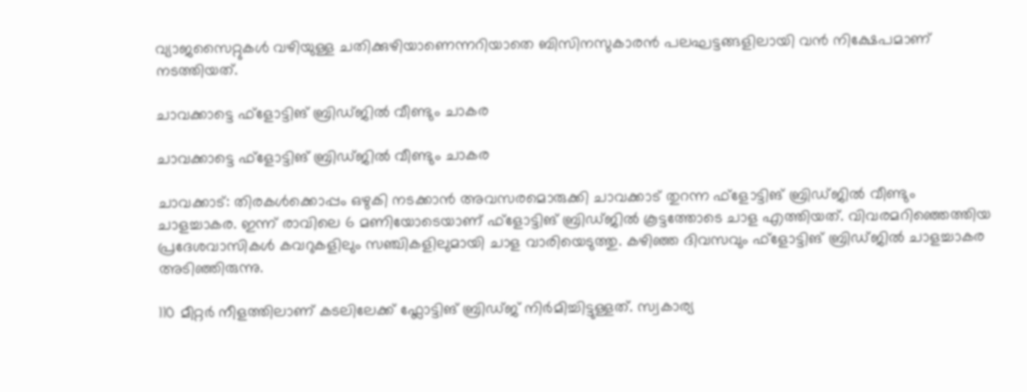വ്യാജസൈറ്റുകള്‍ വഴിയുള്ള ചതിക്കുഴിയാണെന്നറിയാതെ ബിസിനസുകാരന്‍ പലഘട്ടങ്ങളിലായി വന്‍ നിക്ഷേപമാണ് നടത്തിയത്.

ചാവക്കാട്ടെ ഫ്ളോട്ടിങ് ബ്രിഡ്ജിൽ വീണ്ടും ചാകര

ചാവക്കാട്ടെ ഫ്ളോട്ടിങ് ബ്രിഡ്ജിൽ വീണ്ടും ചാകര

ചാവക്കാട്: തിരകള്‍ക്കൊപ്പം ഒഴുകി നടക്കാന്‍ അവസരമൊരുക്കി ചാവക്കാട് തുറന്ന ഫ്ളോട്ടിങ് ബ്രിഡ്‌ജിൽ വീണ്ടും ചാളച്ചാകര. ഇന്ന് രാവിലെ 6 മണിയോടെയാണ് ഫ്ളോട്ടിങ് ബ്രിഡ്‌ജിൽ കൂട്ടത്തോടെ ചാള എത്തിയത്. വിവരമറിഞ്ഞെത്തിയ പ്രദേശവാസികൾ കവറുകളിലും സഞ്ചികളിലുമായി ചാള വാരിയെടുത്തു. കഴിഞ്ഞ ദിവസവും ഫ്ളോട്ടിങ് ബ്രിഡ്‌ജിൽ ചാളച്ചാകര അടിഞ്ഞിരുന്നു.

110 മീറ്റർ നീളത്തിലാണ് കടലിലേക്ക് ഫ്ലോട്ടിങ് ബ്രിഡ്‌ജ്‌ നിർമിച്ചിട്ടുള്ളത്. സ്വകാര്യ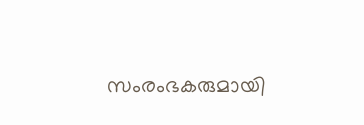സംരംഭകരുമായി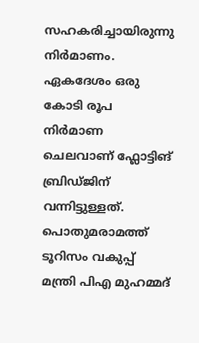സഹകരിച്ചായിരുന്നു നിര്‍മാണം. ഏകദേശം ഒരു കോടി രൂപ നിര്‍മാണ ചെലവാണ് ഫ്ലോട്ടിങ് ബ്രിഡ്‌ജിന് വന്നിട്ടുള്ളത്. പൊതുമരാമത്ത് ടൂറിസം വകുപ്പ് മന്ത്രി പിഎ മുഹമ്മദ്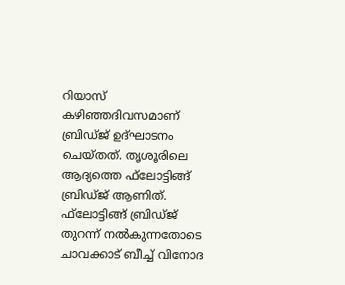റിയാസ് കഴിഞ്ഞദിവസമാണ് ബ്രിഡ്‌ജ്‌ ഉദ്ഘാടനം ചെയ്തത്. തൃശൂരിലെ ആദ്യത്തെ ഫ്‌ലോട്ടിങ്ങ് ബ്രിഡ്‌ജ്‌ ആണിത്. ഫ്‌ലോട്ടിങ്ങ് ബ്രിഡ്‌ജ്‌ തുറന്ന് നല്‍കുന്നതോടെ ചാവക്കാട് ബീച്ച് വിനോദ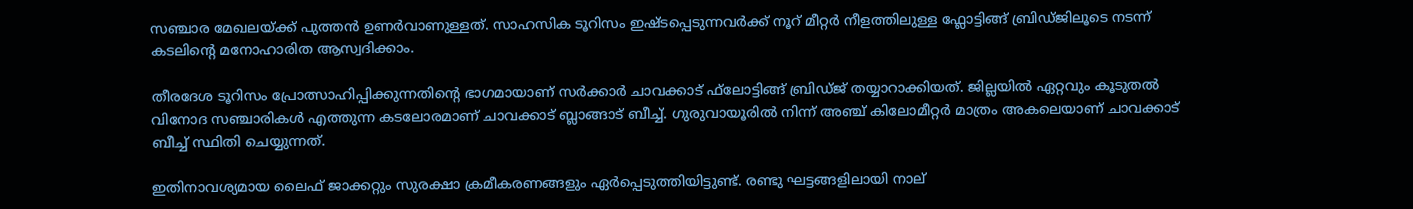സഞ്ചാര മേഖലയ്ക്ക് പുത്തന്‍ ഉണര്‍വാണുള്ളത്. സാഹസിക ടൂറിസം ഇഷ്ടപ്പെടുന്നവര്‍ക്ക് നൂറ് മീറ്റര്‍ നീളത്തിലുള്ള ഫ്ലോട്ടിങ്ങ് ബ്രിഡ്ജിലൂടെ നടന്ന് കടലിന്റെ മനോഹാരിത ആസ്വദിക്കാം.

തീരദേശ ടൂറിസം പ്രോത്സാഹിപ്പിക്കുന്നതിന്റെ ഭാഗമായാണ് സര്‍ക്കാര്‍ ചാവക്കാട് ഫ്‌ലോട്ടിങ്ങ് ബ്രിഡ്‌ജ്‌ തയ്യാറാക്കിയത്. ജില്ലയില്‍ ഏറ്റവും കൂടുതല്‍ വിനോദ സഞ്ചാരികള്‍ എത്തുന്ന കടലോരമാണ് ചാവക്കാട് ബ്ലാങ്ങാട് ബീച്ച്. ഗുരുവായൂരില്‍ നിന്ന് അഞ്ച് കിലോമീറ്റര്‍ മാത്രം അകലെയാണ് ചാവക്കാട് ബീച്ച് സ്ഥിതി ചെയ്യുന്നത്.

ഇതിനാവശ്യമായ ലൈഫ് ജാക്കറ്റും സുരക്ഷാ ക്രമീകരണങ്ങളും ഏര്‍പ്പെടുത്തിയിട്ടുണ്ട്. രണ്ടു ഘട്ടങ്ങളിലായി നാല്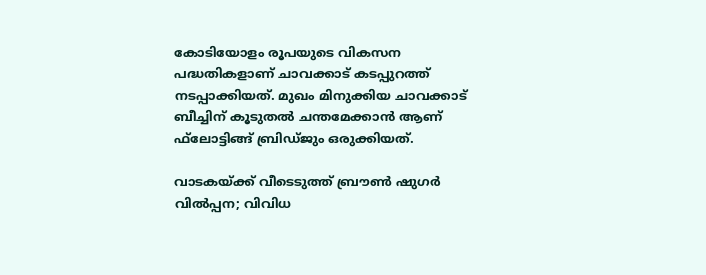കോടിയോളം രൂപയുടെ വികസന പദ്ധതികളാണ് ചാവക്കാട് കടപ്പുറത്ത് നടപ്പാക്കിയത്. മുഖം മിനുക്കിയ ചാവക്കാട് ബീച്ചിന് കൂടുതല്‍ ചന്തമേക്കാന്‍ ആണ് ഫ്‌ലോട്ടിങ്ങ് ബ്രിഡ്ജും ഒരുക്കിയത്.

വാടകയ്‌ക്ക് വീടെടുത്ത് ബ്രൗൺ ഷുഗർ വിൽപ്പന; വിവിധ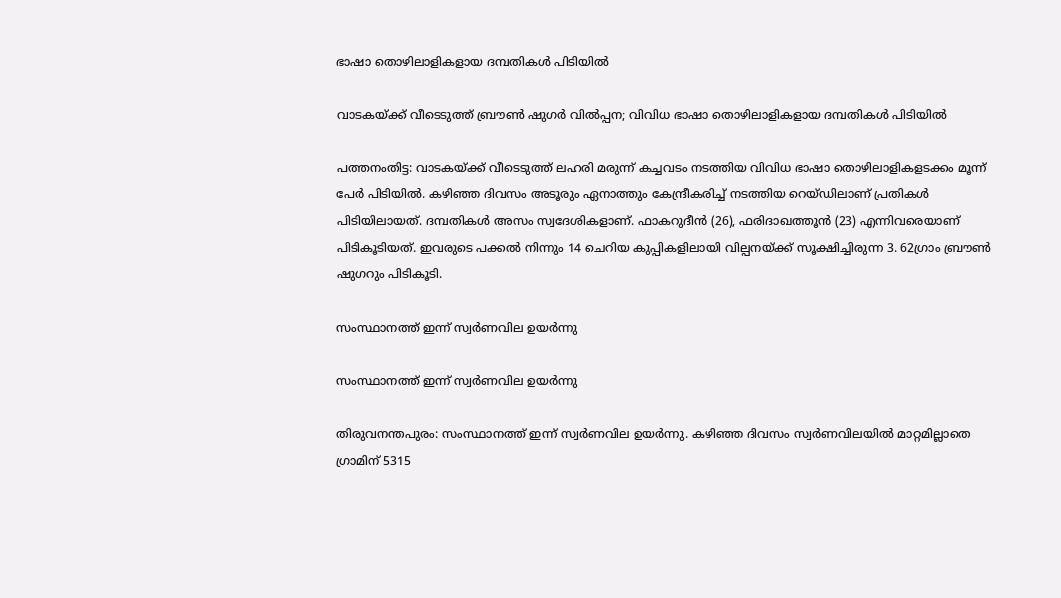ഭാഷാ തൊഴിലാളികളായ ദമ്പതികൾ പിടിയിൽ

വാടകയ്‌ക്ക് വീടെടുത്ത് ബ്രൗൺ ഷുഗർ വിൽപ്പന; വിവിധ ഭാഷാ തൊഴിലാളികളായ ദമ്പതികൾ പിടിയിൽ

പത്തനംതിട്ട: വാടകയ്‌ക്ക് വീടെടുത്ത് ലഹരി മരുന്ന് കച്ചവടം നടത്തിയ വിവിധ ഭാഷാ തൊഴിലാളികളടക്കം മൂന്ന് പേർ പിടിയിൽ. കഴിഞ്ഞ ദിവസം അടൂരും ഏനാത്തും കേന്ദ്രീകരിച്ച് നടത്തിയ റെയ്ഡിലാണ് പ്രതികൾ പിടിയിലായത്. ദമ്പതികൾ അസം സ്വദേശികളാണ്. ഫാകറുദീൻ (26), ഫരിദാഖത്തൂൻ (23) എന്നിവരെയാണ് പിടികൂടിയത്. ഇവരുടെ പക്കൽ നിന്നും 14 ചെറിയ കുപ്പികളിലായി വില്പനയ്‌ക്ക് സൂക്ഷിച്ചിരുന്ന 3. 62ഗ്രാം ബ്രൗൺ ഷുഗറും പിടികൂടി.

സംസ്ഥാനത്ത് ഇന്ന് സ്വര്‍ണവില ഉയര്‍ന്നു

സംസ്ഥാനത്ത് ഇന്ന് സ്വര്‍ണവില ഉയര്‍ന്നു

തിരുവനന്തപുരം: സംസ്ഥാനത്ത് ഇന്ന് സ്വര്‍ണവില ഉയര്‍ന്നു. കഴിഞ്ഞ ദിവസം സ്വര്‍ണവിലയില്‍ മാറ്റമില്ലാതെ ഗ്രാമിന് 5315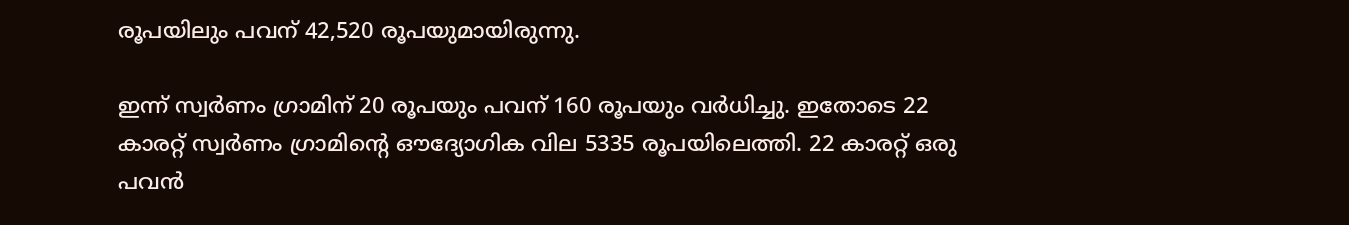രൂപയിലും പവന് 42,520 രൂപയുമായിരുന്നു.

ഇന്ന് സ്വര്‍ണം ഗ്രാമിന് 20 രൂപയും പവന് 160 രൂപയും വര്‍ധിച്ചു. ഇതോടെ 22 കാരറ്റ് സ്വര്‍ണം ഗ്രാമിന്റെ ഔദ്യോഗിക വില 5335 രൂപയിലെത്തി. 22 കാരറ്റ് ഒരു പവന്‍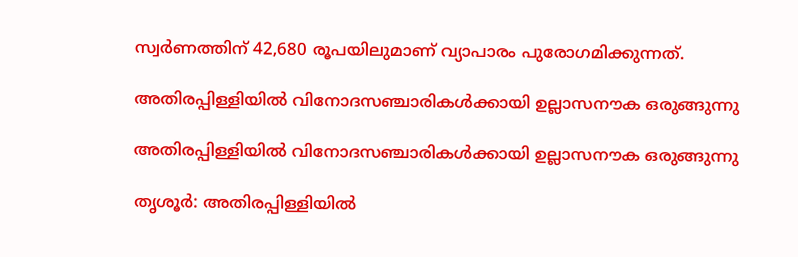സ്വര്‍ണത്തിന് 42,680 രൂപയിലുമാണ് വ്യാപാരം പുരോഗമിക്കുന്നത്.

അതിരപ്പിള്ളിയില്‍ വിനോദസഞ്ചാരികള്‍ക്കായി ഉല്ലാസനൗക ഒരുങ്ങുന്നു

അതിരപ്പിള്ളിയില്‍ വിനോദസഞ്ചാരികള്‍ക്കായി ഉല്ലാസനൗക ഒരുങ്ങുന്നു

തൃശൂര്‍: അതിരപ്പിള്ളിയില്‍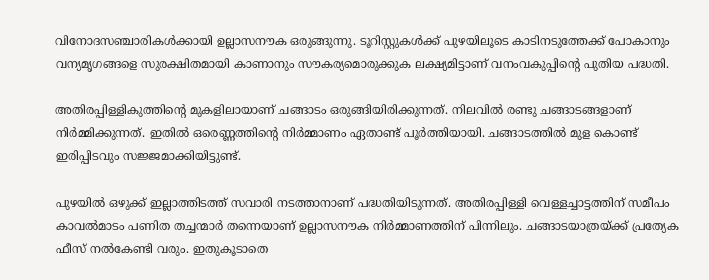വിനോദസഞ്ചാരികള്‍ക്കായി ഉല്ലാസനൗക ഒരുങ്ങുന്നു. ടൂറിസ്റ്റുകള്‍ക്ക് പുഴയിലൂടെ കാടിനടുത്തേക്ക് പോകാനും വന്യമൃഗങ്ങളെ സുരക്ഷിതമായി കാണാനും സൗകര്യമൊരുക്കുക ലക്ഷ്യമിട്ടാണ് വനംവകുപ്പിന്റെ പുതിയ പദ്ധതി.

അതിരപ്പിള്ളികുത്തിന്റെ മുകളിലായാണ് ചങ്ങാടം ഒരുങ്ങിയിരിക്കുന്നത്. നിലവില്‍ രണ്ടു ചങ്ങാടങ്ങളാണ് നിര്‍മ്മിക്കുന്നത്. ഇതില്‍ ഒരെണ്ണത്തിന്റെ നിര്‍മ്മാണം ഏതാണ്ട് പൂര്‍ത്തിയായി. ചങ്ങാടത്തില്‍ മുള കൊണ്ട് ഇരിപ്പിടവും സജ്ജമാക്കിയിട്ടുണ്ട്.

പുഴയില്‍ ഒഴുക്ക് ഇല്ലാത്തിടത്ത് സവാരി നടത്താനാണ് പദ്ധതിയിടുന്നത്. അതിരപ്പിള്ളി വെള്ളച്ചാട്ടത്തിന് സമീപം കാവല്‍മാടം പണിത തച്ചന്മാര്‍ തന്നെയാണ് ഉല്ലാസനൗക നിര്‍മ്മാണത്തിന് പിന്നിലും. ചങ്ങാടയാത്രയ്ക്ക് പ്രത്യേക ഫീസ് നല്‍കേണ്ടി വരും. ഇതുകൂടാതെ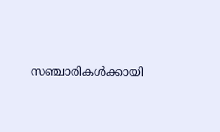സഞ്ചാരികള്‍ക്കായി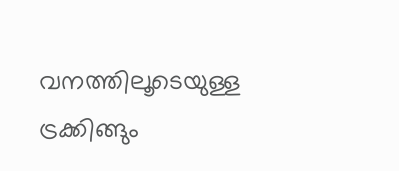വനത്തിലൂടെയുള്ള ട്രക്കിങ്ങും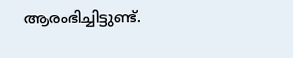ആരംഭിച്ചിട്ടുണ്ട്.